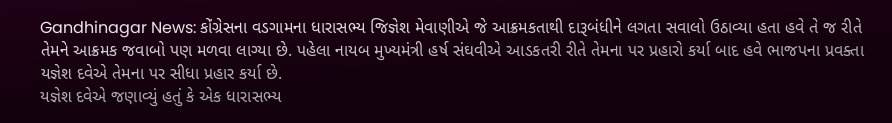Gandhinagar News: કોંગ્રેસના વડગામના ધારાસભ્ય જિજ્ઞેશ મેવાણીએ જે આક્રમકતાથી દારૂબંધીને લગતા સવાલો ઉઠાવ્યા હતા હવે તે જ રીતે તેમને આક્રમક જવાબો પણ મળવા લાગ્યા છે. પહેલા નાયબ મુખ્યમંત્રી હર્ષ સંઘવીએ આડકતરી રીતે તેમના પર પ્રહારો કર્યા બાદ હવે ભાજપના પ્રવક્તા યજ્ઞેશ દવેએ તેમના પર સીધા પ્રહાર કર્યા છે.
યજ્ઞેશ દવેએ જણાવ્યું હતું કે એક ધારાસભ્ય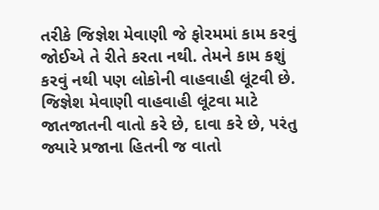તરીકે જિજ્ઞેશ મેવાણી જે ફોરમમાં કામ કરવું જોઈએ તે રીતે કરતા નથી. તેમને કામ કશું કરવું નથી પણ લોકોની વાહવાહી લૂંટવી છે. જિજ્ઞેશ મેવાણી વાહવાહી લૂંટવા માટે જાતજાતની વાતો કરે છે, દાવા કરે છે, પરંતુ જ્યારે પ્રજાના હિતની જ વાતો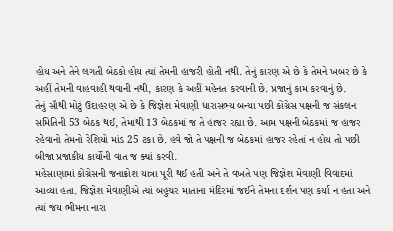હોય અને તેને લગતી બેઠકો હોય ત્યાં તેમની હાજરી હોતી નથી. તેનું કારણ એ છે કે તેમને ખબર છે કે અહીં તેમની વાહવાહી થવાની નથી, કારણ કે અહીં મહેનત કરવાની છે. પ્રજાનું કામ કરવાનું છે.
તેનું સૌથી મોટું ઉદાહરણ એ છે કે જિજ્ઞેશ મેવાણી ધારાસભ્ય બન્યા પછી કોંગ્રેસ પક્ષની જ સંકલન સમિતિની 53 બેઠક થઈ, તેમાથી 13 બેઠકમાં જ તે હાજર રહ્યા છે. આમ પક્ષની બેઠકમાં જ હાજર રહેવાનો તેમનો રેશિયો માંડ 25 ટકા છે. હવે જો તે પક્ષની જ બેઠકમાં હાજર રહેતાં ન હોય તો પછી બીજા પ્રજાકીય કાર્યોની વાત જ ક્યાં કરવી.
મહેસાણામાં કોંગ્રેસની જનાક્રોશ યાત્રા પૂરી થઈ હતી અને તે વખતે પણ જિજ્ઞેશ મેવાણી વિવાદમાં આવ્યા હતા. જિજ્ઞેશ મેવાણીએ ત્યાં બહુચર માતાના મંદિરમાં જઈને તેમના દર્શન પણ કર્યા ન હતા અને ત્યાં જય ભીમના નારા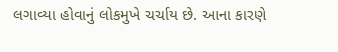લગાવ્યા હોવાનું લોકમુખે ચર્ચાય છે. આના કારણે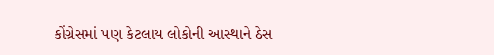કોંગ્રેસમાં પણ કેટલાય લોકોની આસ્થાને ઠેસ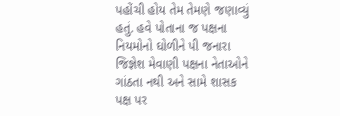પહોંચી હોય તેમ તેમણે જણાવ્યું હતું. હવે પોતાના જ પક્ષના નિયમોનો ઘોળીને પી જનારા જિજ્ઞેશ મેવાણી પક્ષના નેતાઓને ગાંઠતા નથી અને સામે શાસક પક્ષ પર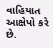વાહિયાત આક્ષેપો કરે છે.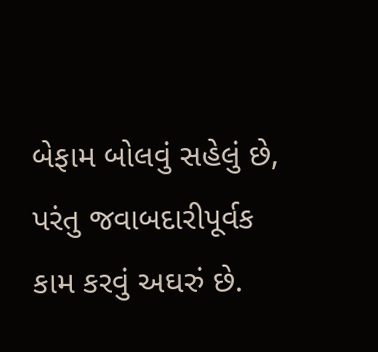બેફામ બોલવું સહેલું છે, પરંતુ જવાબદારીપૂર્વક કામ કરવું અઘરું છે.